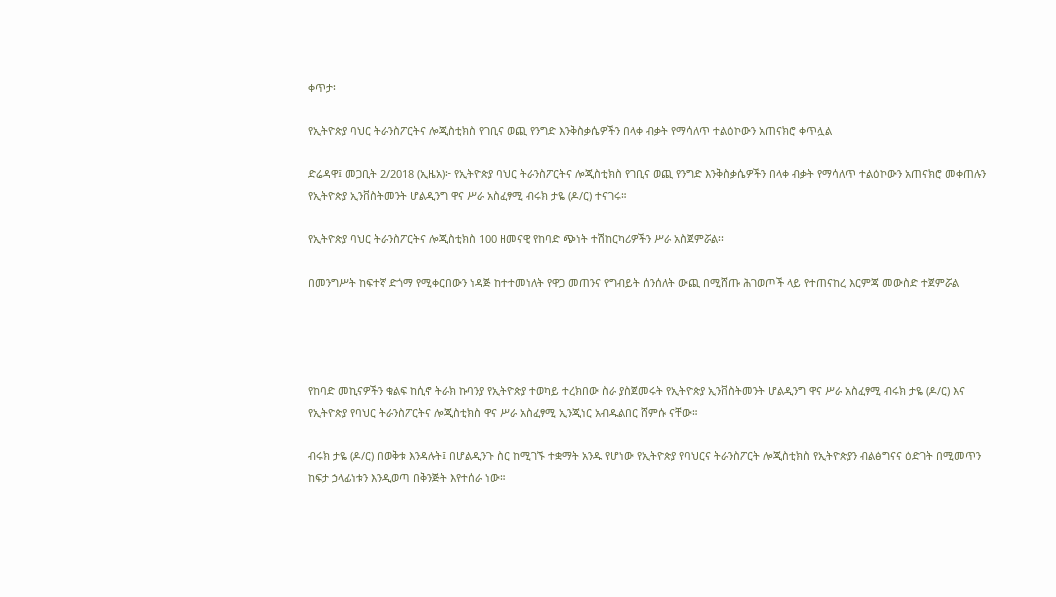ቀጥታ፡

የኢትዮጵያ ባህር ትራንስፖርትና ሎጂስቲክስ የገቢና ወጪ የንግድ እንቅስቃሴዎችን በላቀ ብቃት የማሳለጥ ተልዕኮውን አጠናክሮ ቀጥሏል

ድሬዳዋ፤ መጋቢት 2/2018 (ኢዜአ)፦ የኢትዮጵያ ባህር ትራንስፖርትና ሎጂስቲክስ የገቢና ወጪ የንግድ እንቅስቃሴዎችን በላቀ ብቃት የማሳለጥ ተልዕኮውን አጠናክሮ መቀጠሉን የኢትዮጵያ ኢንቨስትመንት ሆልዲንግ ዋና ሥራ አስፈፃሚ ብሩክ ታዬ (ዶ/ር) ተናገሩ።

የኢትዮጵያ ባህር ትራንስፖርትና ሎጂስቲክስ 100 ዘመናዊ የከባድ ጭነት ተሽከርካሪዎችን ሥራ አስጀምሯል፡፡

በመንግሥት ከፍተኛ ድጎማ የሚቀርበውን ነዳጅ ከተተመነለት የዋጋ መጠንና የግብይት ሰንሰለት ውጪ በሚሸጡ ሕገወጦች ላይ የተጠናከረ እርምጃ መውስድ ተጀምሯል




የከባድ መኪናዎችን ቁልፍ ከሲኖ ትራክ ኩባንያ የኢትዮጵያ ተወካይ ተረክበው ስራ ያስጀመሩት የኢትዮጵያ ኢንቨስትመንት ሆልዲንግ ዋና ሥራ አስፈፃሚ ብሩክ ታዬ (ዶ/ር) እና የኢትዮጵያ የባህር ትራንስፖርትና ሎጂስቲክስ ዋና ሥራ አስፈፃሚ ኢንጂነር አብዱልበር ሸምሱ ናቸው።

ብሩክ ታዬ (ዶ/ር) በወቅቱ እንዳሉት፤ በሆልዲንጉ ስር ከሚገኙ ተቋማት አንዱ የሆነው የኢትዮጵያ የባህርና ትራንስፖርት ሎጂስቲክስ የኢትዮጵያን ብልፅግናና ዕድገት በሚመጥን ከፍታ ኃላፊነቱን እንዲወጣ በቅንጅት እየተሰራ ነው።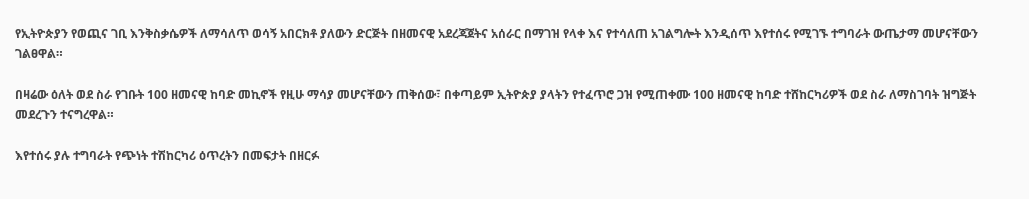የኢትዮጵያን የወጪና ገቢ እንቅስቃሴዎች ለማሳለጥ ወሳኝ አበርክቶ ያለውን ድርጅት በዘመናዊ አደረጃጀትና አሰራር በማገዝ የላቀ እና የተሳለጠ አገልግሎት እንዲሰጥ እየተሰሩ የሚገኙ ተግባራት ውጤታማ መሆናቸውን ገልፀዋል።

በዛሬው ዕለት ወደ ስራ የገቡት 100 ዘመናዊ ከባድ መኪኖች የዚሁ ማሳያ መሆናቸውን ጠቅሰው፣ በቀጣይም ኢትዮጵያ ያላትን የተፈጥሮ ጋዝ የሚጠቀሙ 100 ዘመናዊ ከባድ ተሸከርካሪዎች ወደ ስራ ለማስገባት ዝግጅት መደረጉን ተናግረዋል።

እየተሰሩ ያሉ ተግባራት የጭነት ተሽከርካሪ ዕጥረትን በመፍታት በዘርፉ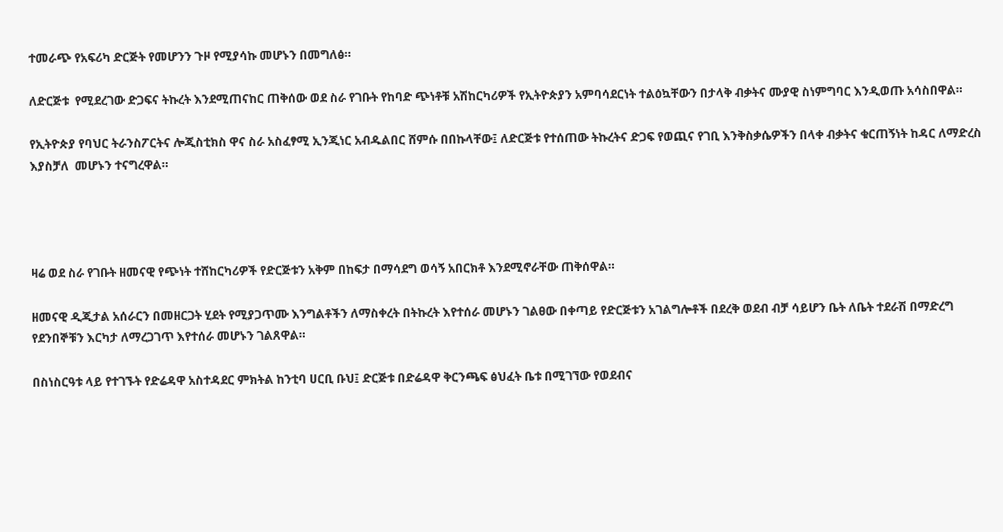ተመራጭ የአፍሪካ ድርጅት የመሆንን ጉዞ የሚያሳኩ መሆኑን በመግለፅ።

ለድርጅቱ  የሚደረገው ድጋፍና ትኩረት እንደሚጠናከር ጠቅሰው ወደ ስራ የገቡት የከባድ ጭነቶቹ አሽከርካሪዎች የኢትዮጵያን አምባሳደርነት ተልዕኳቸውን በታላቅ ብቃትና ሙያዊ ስነምግባር እንዲወጡ አሳስበዋል።

የኢትዮጵያ የባህር ትራንስፖርትና ሎጂስቲክስ ዋና ስራ አስፈፃሚ ኢንጂነር አብዱልበር ሸምሱ በበኩላቸው፤ ለድርጅቱ የተሰጠው ትኩረትና ድጋፍ የወጪና የገቢ እንቅስቃሴዎችን በላቀ ብቃትና ቁርጠኝነት ከዳር ለማድረስ እያስቻለ  መሆኑን ተናግረዋል።




ዛሬ ወደ ስራ የገቡት ዘመናዊ የጭነት ተሸከርካሪዎች የድርጅቱን አቅም በከፍታ በማሳደግ ወሳኝ አበርክቶ እንደሚኖራቸው ጠቅሰዋል።

ዘመናዊ ዲጂታል አሰራርን በመዘርጋት ሂደት የሚያጋጥሙ እንግልቶችን ለማስቀረት በትኩረት እየተሰራ መሆኑን ገልፀው በቀጣይ የድርጅቱን አገልግሎቶች በደረቅ ወደብ ብቻ ሳይሆን ቤት ለቤት ተደራሽ በማድረግ የደንበኞቹን እርካታ ለማረጋገጥ እየተሰራ መሆኑን ገልጸዋል።

በስነስርዓቱ ላይ የተገኙት የድሬዳዋ አስተዳደር ምክትል ከንቲባ ሀርቢ ቡህ፤ ድርጅቱ በድሬዳዋ ቅርንጫፍ ፅህፈት ቤቱ በሚገኘው የወደብና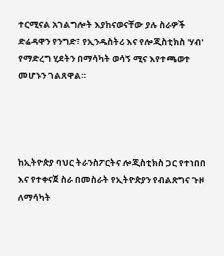ተርሚናል አገልግሎት እያከናወናቸው ያሉ ስራዎች ድሬዳዋን የንግድ፣ የኢንዱስትሪ እና የሎጂስቲክስ 'ሃብ' የማድረግ ሂደትን በማሳካት ወሳኝ ሚና እየተጫወተ መሆኑን ገልጸዋል።




ከኢትዮጵያ ባህር ትራንስፖርትና ሎጂስቲክስ ጋር የተነበበ እና የተቀናጀ ስራ በመስራት የኢትዮጵያን የብልጽግና ጉዞ ለማሳካት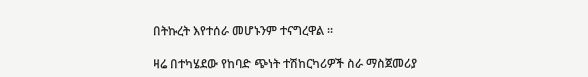በትኩረት እየተሰራ መሆኑንም ተናግረዋል ።

ዛሬ በተካሄደው የከባድ ጭነት ተሽከርካሪዎች ስራ ማስጀመሪያ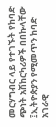መርሃግብር ላይ የተገኙት የከባድ ጭነት አሽከርካሪዎች በበኩላቸው ፤ኢትዮጵያን የሚመጥን ከባድ አገራዊ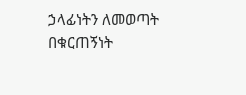ኃላፊነትን ለመወጣት በቁርጠኝነት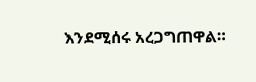እንደሚሰሩ አረጋግጠዋል።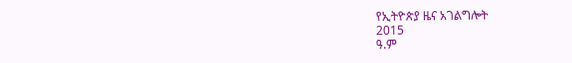የኢትዮጵያ ዜና አገልግሎት
2015
ዓ.ም